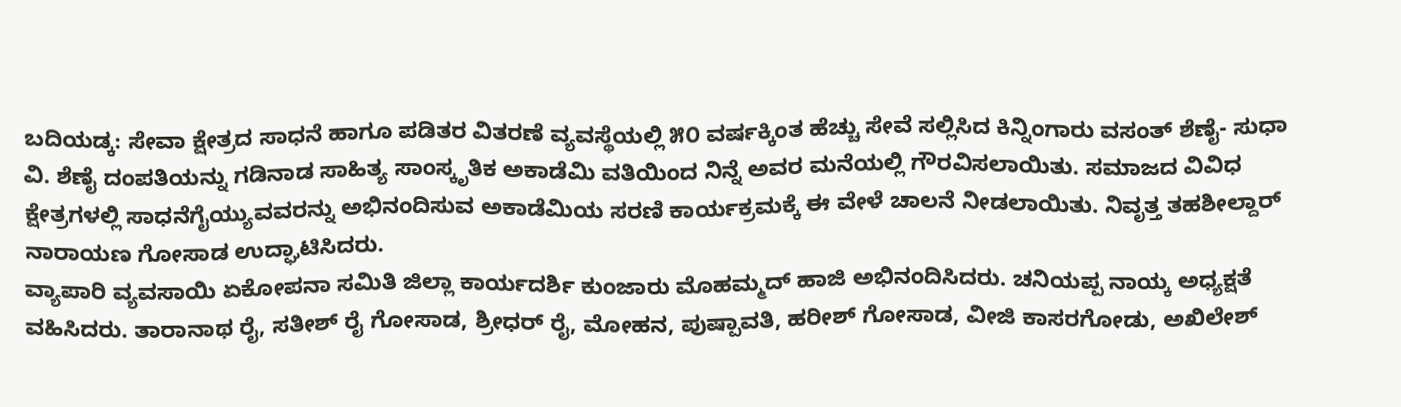ಬದಿಯಡ್ಕ: ಸೇವಾ ಕ್ಷೇತ್ರದ ಸಾಧನೆ ಹಾಗೂ ಪಡಿತರ ವಿತರಣೆ ವ್ಯವಸ್ಥೆಯಲ್ಲಿ ೫೦ ವರ್ಷಕ್ಕಿಂತ ಹೆಚ್ಚು ಸೇವೆ ಸಲ್ಲಿಸಿದ ಕಿನ್ನಿಂಗಾರು ವಸಂತ್ ಶೆಣೈ- ಸುಧಾ ವಿ. ಶೆಣೈ ದಂಪತಿಯನ್ನು ಗಡಿನಾಡ ಸಾಹಿತ್ಯ ಸಾಂಸ್ಕೃತಿಕ ಅಕಾಡೆಮಿ ವತಿಯಿಂದ ನಿನ್ನೆ ಅವರ ಮನೆಯಲ್ಲಿ ಗೌರವಿಸಲಾಯಿತು. ಸಮಾಜದ ವಿವಿಧ ಕ್ಷೇತ್ರಗಳಲ್ಲಿ ಸಾಧನೆಗೈಯ್ಯುವವರನ್ನು ಅಭಿನಂದಿಸುವ ಅಕಾಡೆಮಿಯ ಸರಣಿ ಕಾರ್ಯಕ್ರಮಕ್ಕೆ ಈ ವೇಳೆ ಚಾಲನೆ ನೀಡಲಾಯಿತು. ನಿವೃತ್ತ ತಹಶೀಲ್ದಾರ್ ನಾರಾಯಣ ಗೋಸಾಡ ಉದ್ಘಾಟಿಸಿದರು.
ವ್ಯಾಪಾರಿ ವ್ಯವಸಾಯಿ ಏಕೋಪನಾ ಸಮಿತಿ ಜಿಲ್ಲಾ ಕಾರ್ಯದರ್ಶಿ ಕುಂಜಾರು ಮೊಹಮ್ಮದ್ ಹಾಜಿ ಅಭಿನಂದಿಸಿದರು. ಚನಿಯಪ್ಪ ನಾಯ್ಕ ಅಧ್ಯಕ್ಷತೆ ವಹಿಸಿದರು. ತಾರಾನಾಥ ರೈ, ಸತೀಶ್ ರೈ ಗೋಸಾಡ, ಶ್ರೀಧರ್ ರೈ, ಮೋಹನ, ಪುಷ್ಪಾವತಿ, ಹರೀಶ್ ಗೋಸಾಡ, ವೀಜಿ ಕಾಸರಗೋಡು, ಅಖಿಲೇಶ್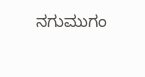ನಗುಮುಗಂ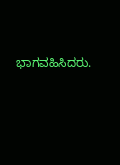ಭಾಗವಹಿಸಿದರು.